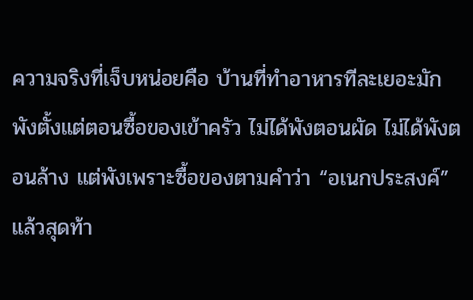ความจริงที่เจ็บหน่อยคือ บ้านที่ทำอาหารทีละเยอะมักพังตั้งแต่ตอนซื้อของเข้าครัว ไม่ได้พังตอนผัด ไม่ได้พังตอนล้าง แต่พังเพราะซื้อของตามคำว่า “อเนกประสงค์” แล้วสุดท้า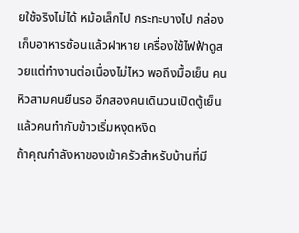ยใช้จริงไม่ได้ หม้อเล็กไป กระทะบางไป กล่องเก็บอาหารซ้อนแล้วฝาหาย เครื่องใช้ไฟฟ้าดูสวยแต่ทำงานต่อเนื่องไม่ไหว พอถึงมื้อเย็น คนหิวสามคนยืนรอ อีกสองคนเดินวนเปิดตู้เย็น แล้วคนทำกับข้าวเริ่มหงุดหงิด
ถ้าคุณกำลังหาของเข้าครัวสำหรับบ้านที่มี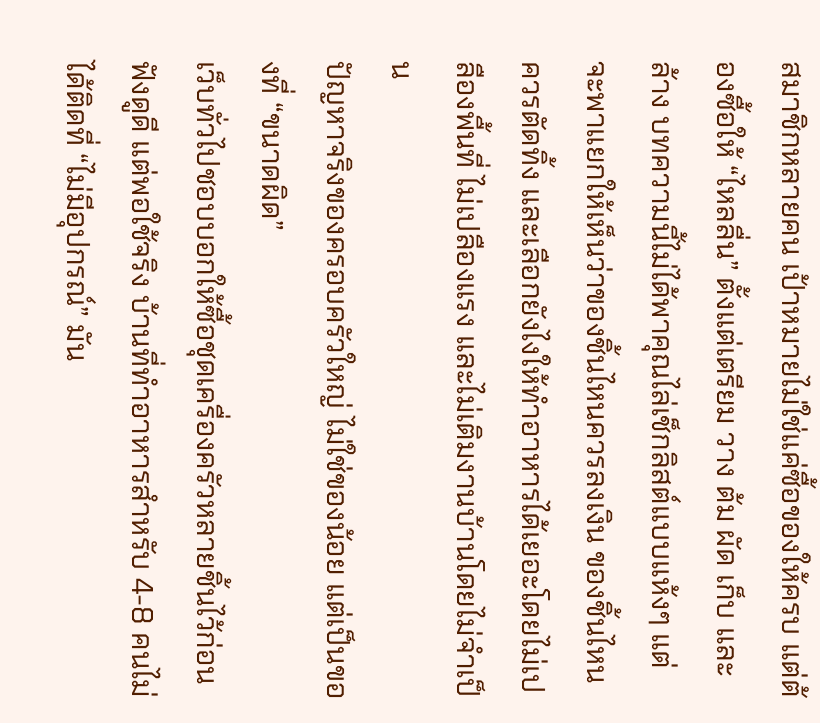สมาชิกหลายคน เป้าหมายไม่ใช่แค่ซื้อของให้ครบ แต่ต้องซื้อให้ “ไหลลื่น” ตั้งแต่เตรียม วาง ต้ม ผัด เก็บ และล้าง บทความนี้ไม่ได้พาคุณไล่เช็กลิสต์แบบแห้งๆ แต่จะพาแยกให้เห็นว่าของชิ้นไหนควรลงเงิน ของชิ้นไหนควรตัดทิ้ง และเลือกยังไงให้ทำอาหารได้เยอะโดยไม่เปลืองพื้นที่ ไม่เปลืองแรง และไม่เติมงานบ้านโดยไม่จำเป็น
ปัญหาจริงของครอบครัวใหญ่ ไม่ใช่ของน้อย แต่เป็นของที่ “ขนาดผิด”
เว็บทั่วไปชอบบอกให้ซื้อชุดเครื่องครัวหลายชิ้นไว้ก่อน ฟังดูดี แต่พอใช้จริง บ้านที่ทำอาหารสำหรับ 4-8 คนไม่ได้ติดที่ “ไม่มีอุปกรณ์” มัน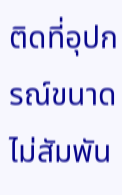ติดที่อุปกรณ์ขนาดไม่สัมพัน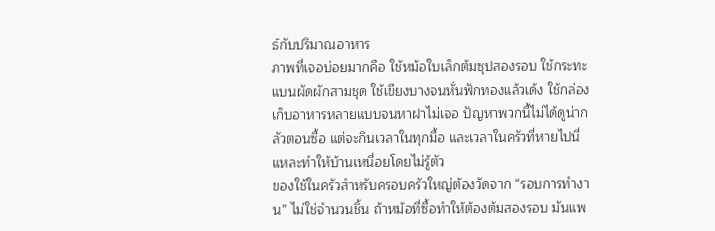ธ์กับปริมาณอาหาร
ภาพที่เจอบ่อยมากคือ ใช้หม้อใบเล็กต้มซุปสองรอบ ใช้กระทะแบนผัดผักสามชุด ใช้เขียงบางจนหั่นฟักทองแล้วเด้ง ใช้กล่องเก็บอาหารหลายแบบจนหาฝาไม่เจอ ปัญหาพวกนี้ไม่ได้ดูน่ากลัวตอนซื้อ แต่จะกินเวลาในทุกมื้อ และเวลาในครัวที่หายไปนี่แหละทำให้บ้านเหนื่อยโดยไม่รู้ตัว
ของใช้ในครัวสำหรับครอบครัวใหญ่ต้องวัดจาก “รอบการทำงาน” ไม่ใช่จำนวนชิ้น ถ้าหม้อที่ซื้อทำให้ต้องต้มสองรอบ มันแพ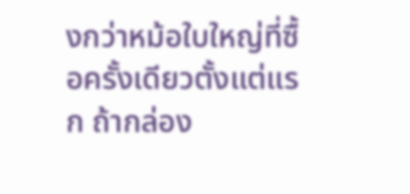งกว่าหม้อใบใหญ่ที่ซื้อครั้งเดียวตั้งแต่แรก ถ้ากล่อง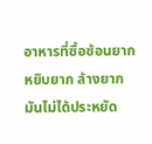อาหารที่ซื้อซ้อนยาก หยิบยาก ล้างยาก มันไม่ได้ประหยัด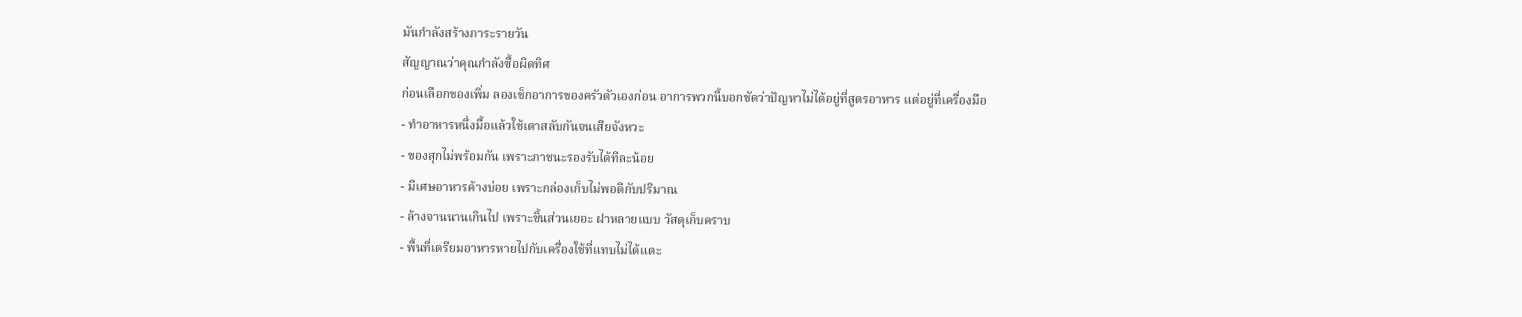มันกำลังสร้างภาระรายวัน
สัญญาณว่าคุณกำลังซื้อผิดทิศ
ก่อนเลือกของเพิ่ม ลองเช็กอาการของครัวตัวเองก่อน อาการพวกนี้บอกชัดว่าปัญหาไม่ได้อยู่ที่สูตรอาหาร แต่อยู่ที่เครื่องมือ
- ทำอาหารหนึ่งมื้อแล้วใช้เตาสลับกันจนเสียจังหวะ
- ของสุกไม่พร้อมกัน เพราะภาชนะรองรับได้ทีละน้อย
- มีเศษอาหารค้างบ่อย เพราะกล่องเก็บไม่พอดีกับปริมาณ
- ล้างจานนานเกินไป เพราะชิ้นส่วนเยอะ ฝาหลายแบบ วัสดุเก็บคราบ
- พื้นที่เตรียมอาหารหายไปกับเครื่องใช้ที่แทบไม่ได้แตะ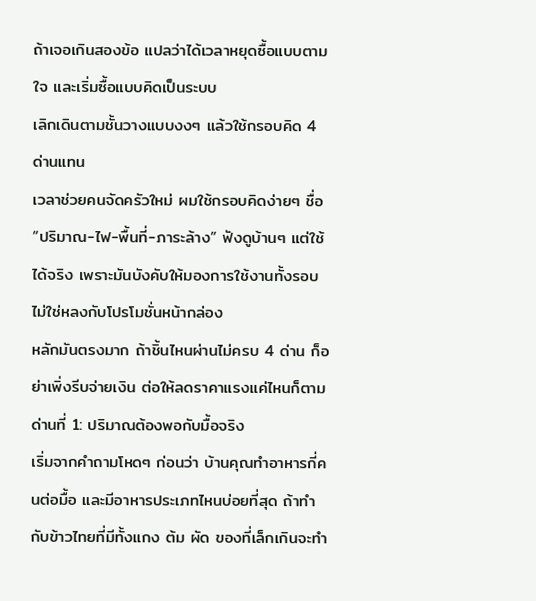ถ้าเจอเกินสองข้อ แปลว่าได้เวลาหยุดซื้อแบบตามใจ และเริ่มซื้อแบบคิดเป็นระบบ
เลิกเดินตามชั้นวางแบบงงๆ แล้วใช้กรอบคิด 4 ด่านแทน
เวลาช่วยคนจัดครัวใหม่ ผมใช้กรอบคิดง่ายๆ ชื่อ “ปริมาณ-ไฟ-พื้นที่-ภาระล้าง” ฟังดูบ้านๆ แต่ใช้ได้จริง เพราะมันบังคับให้มองการใช้งานทั้งรอบ ไม่ใช่หลงกับโปรโมชั่นหน้ากล่อง
หลักมันตรงมาก ถ้าชิ้นไหนผ่านไม่ครบ 4 ด่าน ก็อย่าเพิ่งรีบจ่ายเงิน ต่อให้ลดราคาแรงแค่ไหนก็ตาม
ด่านที่ 1: ปริมาณต้องพอกับมื้อจริง
เริ่มจากคำถามโหดๆ ก่อนว่า บ้านคุณทำอาหารกี่คนต่อมื้อ และมีอาหารประเภทไหนบ่อยที่สุด ถ้าทำกับข้าวไทยที่มีทั้งแกง ต้ม ผัด ของที่เล็กเกินจะทำ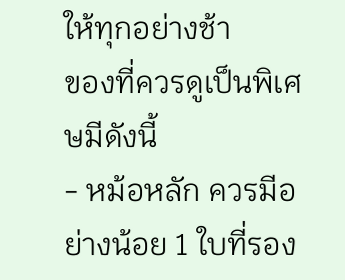ให้ทุกอย่างช้า
ของที่ควรดูเป็นพิเศษมีดังนี้
- หม้อหลัก ควรมีอย่างน้อย 1 ใบที่รอง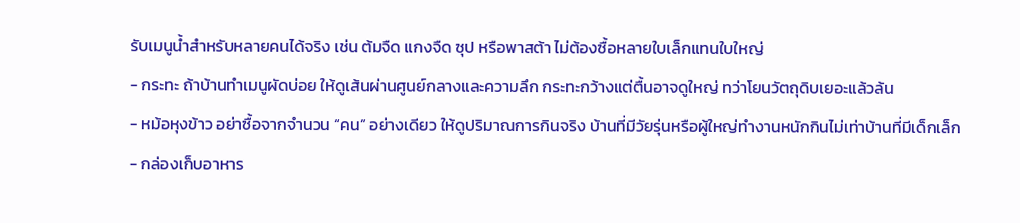รับเมนูน้ำสำหรับหลายคนได้จริง เช่น ต้มจืด แกงจืด ซุป หรือพาสต้า ไม่ต้องซื้อหลายใบเล็กแทนใบใหญ่
- กระทะ ถ้าบ้านทำเมนูผัดบ่อย ให้ดูเส้นผ่านศูนย์กลางและความลึก กระทะกว้างแต่ตื้นอาจดูใหญ่ ทว่าโยนวัตถุดิบเยอะแล้วล้น
- หม้อหุงข้าว อย่าซื้อจากจำนวน “คน” อย่างเดียว ให้ดูปริมาณการกินจริง บ้านที่มีวัยรุ่นหรือผู้ใหญ่ทำงานหนักกินไม่เท่าบ้านที่มีเด็กเล็ก
- กล่องเก็บอาหาร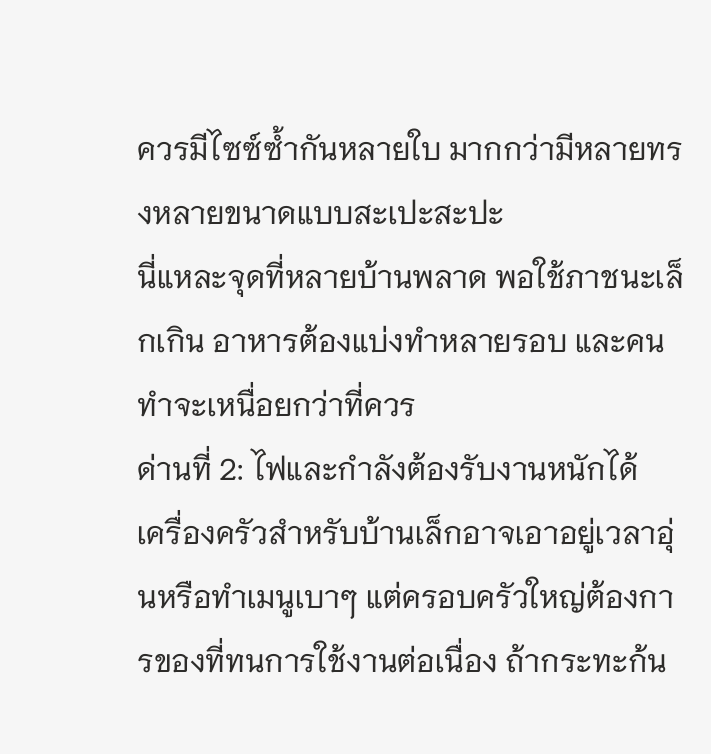ควรมีไซซ์ซ้ำกันหลายใบ มากกว่ามีหลายทรงหลายขนาดแบบสะเปะสะปะ
นี่แหละจุดที่หลายบ้านพลาด พอใช้ภาชนะเล็กเกิน อาหารต้องแบ่งทำหลายรอบ และคนทำจะเหนื่อยกว่าที่ควร
ด่านที่ 2: ไฟและกำลังต้องรับงานหนักได้
เครื่องครัวสำหรับบ้านเล็กอาจเอาอยู่เวลาอุ่นหรือทำเมนูเบาๆ แต่ครอบครัวใหญ่ต้องการของที่ทนการใช้งานต่อเนื่อง ถ้ากระทะก้น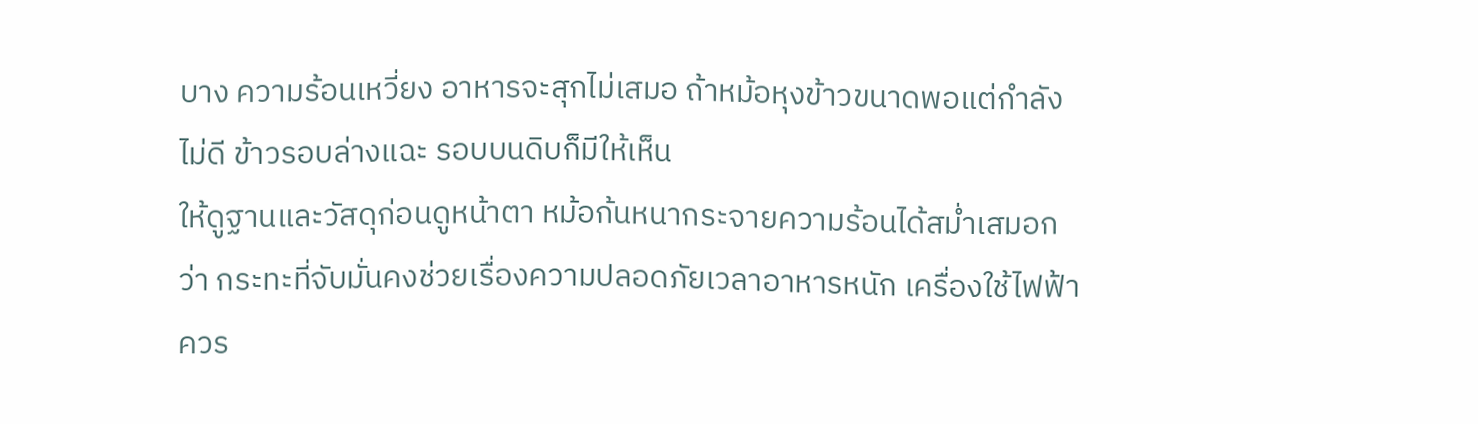บาง ความร้อนเหวี่ยง อาหารจะสุกไม่เสมอ ถ้าหม้อหุงข้าวขนาดพอแต่กำลังไม่ดี ข้าวรอบล่างแฉะ รอบบนดิบก็มีให้เห็น
ให้ดูฐานและวัสดุก่อนดูหน้าตา หม้อก้นหนากระจายความร้อนได้สม่ำเสมอกว่า กระทะที่จับมั่นคงช่วยเรื่องความปลอดภัยเวลาอาหารหนัก เครื่องใช้ไฟฟ้าควร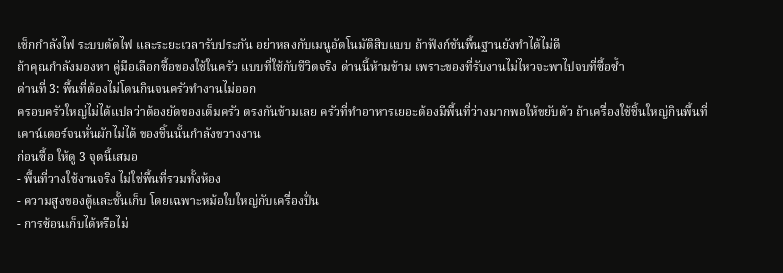เช็กกำลังไฟ ระบบตัดไฟ และระยะเวลารับประกัน อย่าหลงกับเมนูอัตโนมัติสิบแบบ ถ้าฟังก์ชันพื้นฐานยังทำได้ไม่ดี
ถ้าคุณกำลังมองหา คู่มือเลือกซื้อของใช้ในครัว แบบที่ใช้กับชีวิตจริง ด่านนี้ห้ามข้าม เพราะของที่รับงานไม่ไหวจะพาไปจบที่ซื้อซ้ำ
ด่านที่ 3: พื้นที่ต้องไม่โดนกินจนครัวทำงานไม่ออก
ครอบครัวใหญ่ไม่ได้แปลว่าต้องยัดของเต็มครัว ตรงกันข้ามเลย ครัวที่ทำอาหารเยอะต้องมีพื้นที่ว่างมากพอให้ขยับตัว ถ้าเครื่องใช้ชิ้นใหญ่กินพื้นที่เคาน์เตอร์จนหั่นผักไม่ได้ ของชิ้นนั้นกำลังขวางงาน
ก่อนซื้อ ให้ดู 3 จุดนี้เสมอ
- พื้นที่วางใช้งานจริง ไม่ใช่พื้นที่รวมทั้งห้อง
- ความสูงของตู้และชั้นเก็บ โดยเฉพาะหม้อใบใหญ่กับเครื่องปั่น
- การซ้อนเก็บได้หรือไม่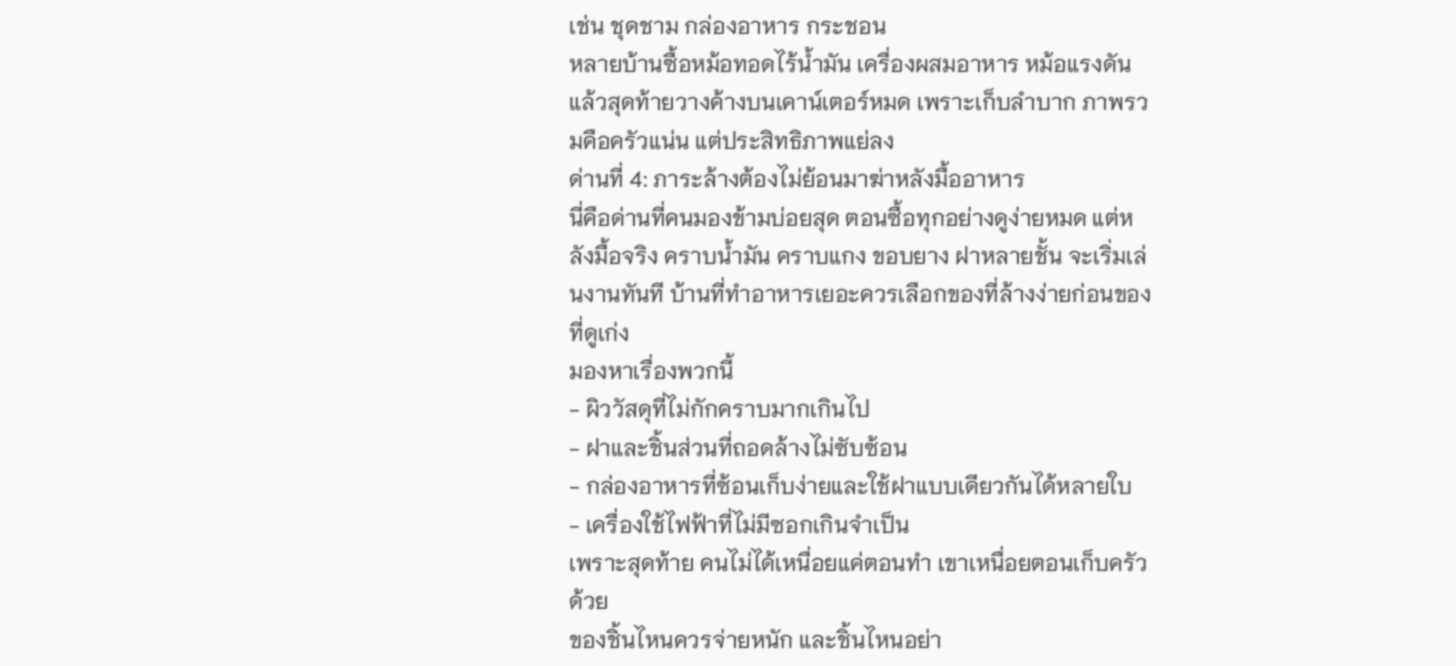เช่น ชุดชาม กล่องอาหาร กระชอน
หลายบ้านซื้อหม้อทอดไร้น้ำมัน เครื่องผสมอาหาร หม้อแรงดัน แล้วสุดท้ายวางค้างบนเคาน์เตอร์หมด เพราะเก็บลำบาก ภาพรวมคือครัวแน่น แต่ประสิทธิภาพแย่ลง
ด่านที่ 4: ภาระล้างต้องไม่ย้อนมาฆ่าหลังมื้ออาหาร
นี่คือด่านที่คนมองข้ามบ่อยสุด ตอนซื้อทุกอย่างดูง่ายหมด แต่หลังมื้อจริง คราบน้ำมัน คราบแกง ขอบยาง ฝาหลายชั้น จะเริ่มเล่นงานทันที บ้านที่ทำอาหารเยอะควรเลือกของที่ล้างง่ายก่อนของที่ดูเก่ง
มองหาเรื่องพวกนี้
- ผิววัสดุที่ไม่กักคราบมากเกินไป
- ฝาและชิ้นส่วนที่ถอดล้างไม่ซับซ้อน
- กล่องอาหารที่ซ้อนเก็บง่ายและใช้ฝาแบบเดียวกันได้หลายใบ
- เครื่องใช้ไฟฟ้าที่ไม่มีซอกเกินจำเป็น
เพราะสุดท้าย คนไม่ได้เหนื่อยแค่ตอนทำ เขาเหนื่อยตอนเก็บครัวด้วย
ของชิ้นไหนควรจ่ายหนัก และชิ้นไหนอย่า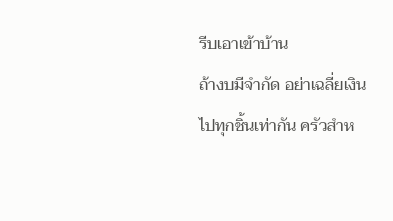รีบเอาเข้าบ้าน
ถ้างบมีจำกัด อย่าเฉลี่ยเงินไปทุกชิ้นเท่ากัน ครัวสำห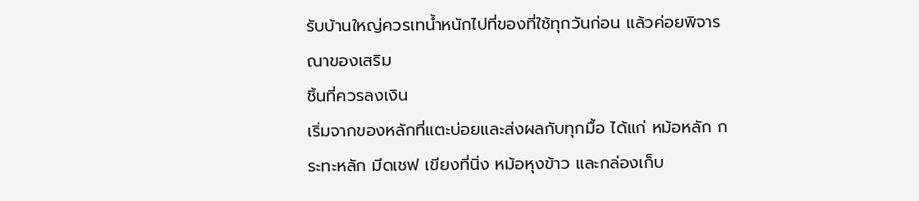รับบ้านใหญ่ควรเทน้ำหนักไปที่ของที่ใช้ทุกวันก่อน แล้วค่อยพิจารณาของเสริม
ชิ้นที่ควรลงเงิน
เริ่มจากของหลักที่แตะบ่อยและส่งผลกับทุกมื้อ ได้แก่ หม้อหลัก กระทะหลัก มีดเชฟ เขียงที่นิ่ง หม้อหุงข้าว และกล่องเก็บ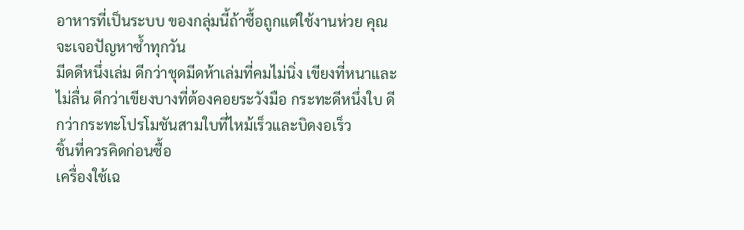อาหารที่เป็นระบบ ของกลุ่มนี้ถ้าซื้อถูกแต่ใช้งานห่วย คุณจะเจอปัญหาซ้ำทุกวัน
มีดดีหนึ่งเล่ม ดีกว่าชุดมีดห้าเล่มที่คมไม่นิ่ง เขียงที่หนาและไม่ลื่น ดีกว่าเขียงบางที่ต้องคอยระวังมือ กระทะดีหนึ่งใบ ดีกว่ากระทะโปรโมชันสามใบที่ไหม้เร็วและบิดงอเร็ว
ชิ้นที่ควรคิดก่อนซื้อ
เครื่องใช้เฉ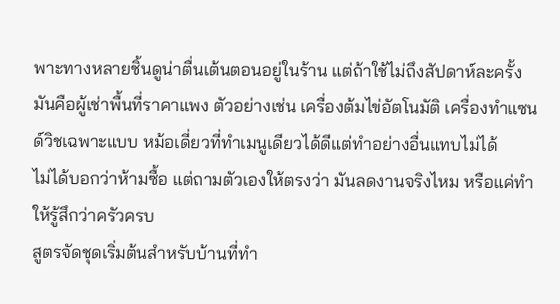พาะทางหลายชิ้นดูน่าตื่นเต้นตอนอยู่ในร้าน แต่ถ้าใช้ไม่ถึงสัปดาห์ละครั้ง มันคือผู้เช่าพื้นที่ราคาแพง ตัวอย่างเช่น เครื่องต้มไข่อัตโนมัติ เครื่องทำแซนด์วิชเฉพาะแบบ หม้อเดี่ยวที่ทำเมนูเดียวได้ดีแต่ทำอย่างอื่นแทบไม่ได้
ไม่ได้บอกว่าห้ามซื้อ แต่ถามตัวเองให้ตรงว่า มันลดงานจริงไหม หรือแค่ทำให้รู้สึกว่าครัวครบ
สูตรจัดชุดเริ่มต้นสำหรับบ้านที่ทำ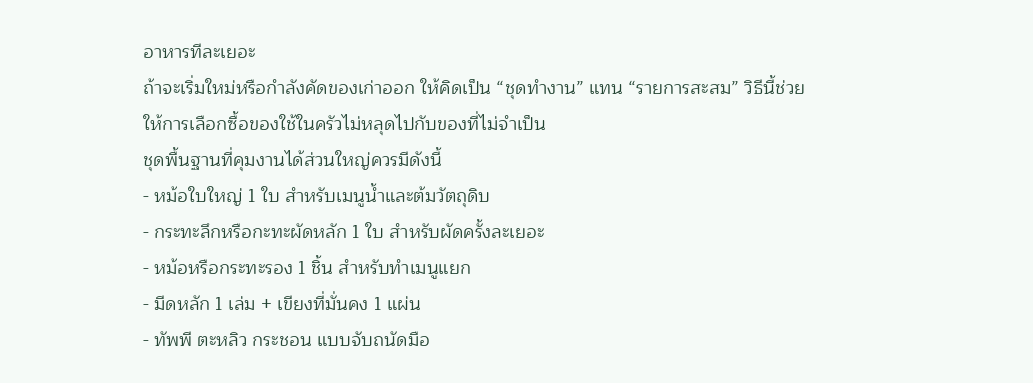อาหารทีละเยอะ
ถ้าจะเริ่มใหม่หรือกำลังคัดของเก่าออก ให้คิดเป็น “ชุดทำงาน” แทน “รายการสะสม” วิธีนี้ช่วยให้การเลือกซื้อของใช้ในครัวไม่หลุดไปกับของที่ไม่จำเป็น
ชุดพื้นฐานที่คุมงานได้ส่วนใหญ่ควรมีดังนี้
- หม้อใบใหญ่ 1 ใบ สำหรับเมนูน้ำและต้มวัตถุดิบ
- กระทะลึกหรือกะทะผัดหลัก 1 ใบ สำหรับผัดครั้งละเยอะ
- หม้อหรือกระทะรอง 1 ชิ้น สำหรับทำเมนูแยก
- มีดหลัก 1 เล่ม + เขียงที่มั่นคง 1 แผ่น
- ทัพพี ตะหลิว กระชอน แบบจับถนัดมือ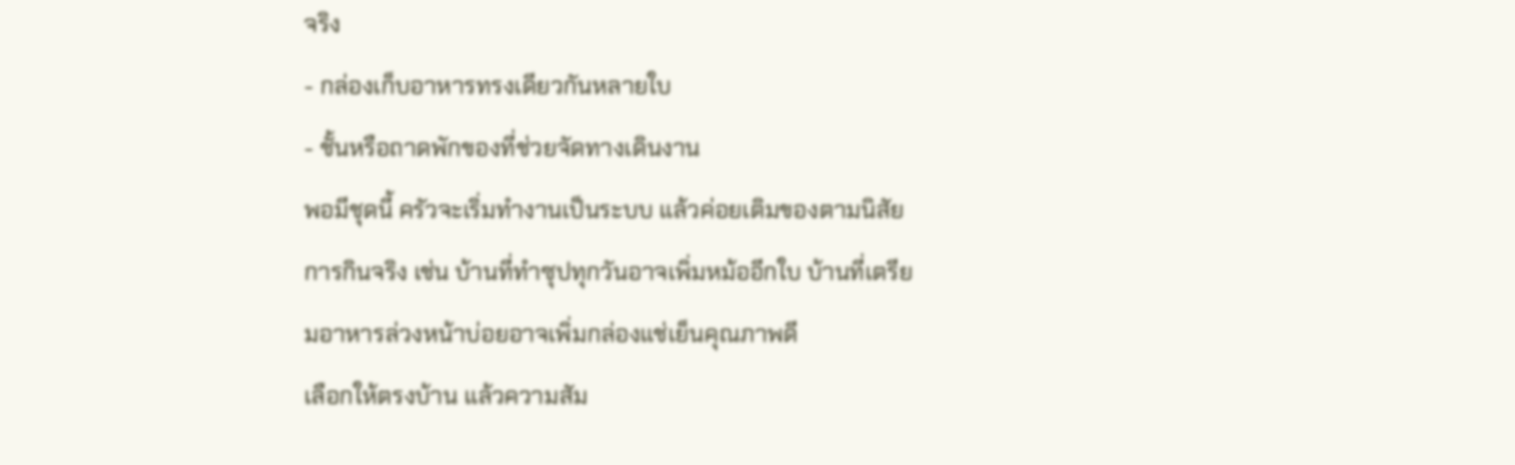จริง
- กล่องเก็บอาหารทรงเดียวกันหลายใบ
- ชั้นหรือถาดพักของที่ช่วยจัดทางเดินงาน
พอมีชุดนี้ ครัวจะเริ่มทำงานเป็นระบบ แล้วค่อยเติมของตามนิสัยการกินจริง เช่น บ้านที่ทำซุปทุกวันอาจเพิ่มหม้ออีกใบ บ้านที่เตรียมอาหารล่วงหน้าบ่อยอาจเพิ่มกล่องแช่เย็นคุณภาพดี
เลือกให้ตรงบ้าน แล้วความสัม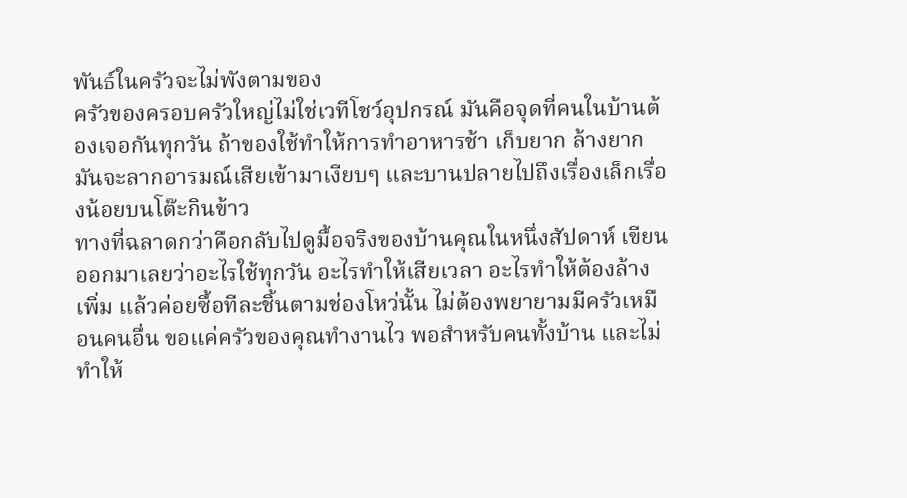พันธ์ในครัวจะไม่พังตามของ
ครัวของครอบครัวใหญ่ไม่ใช่เวทีโชว์อุปกรณ์ มันคือจุดที่คนในบ้านต้องเจอกันทุกวัน ถ้าของใช้ทำให้การทำอาหารช้า เก็บยาก ล้างยาก มันจะลากอารมณ์เสียเข้ามาเงียบๆ และบานปลายไปถึงเรื่องเล็กเรื่องน้อยบนโต๊ะกินข้าว
ทางที่ฉลาดกว่าคือกลับไปดูมื้อจริงของบ้านคุณในหนึ่งสัปดาห์ เขียนออกมาเลยว่าอะไรใช้ทุกวัน อะไรทำให้เสียเวลา อะไรทำให้ต้องล้างเพิ่ม แล้วค่อยซื้อทีละชิ้นตามช่องโหว่นั้น ไม่ต้องพยายามมีครัวเหมือนคนอื่น ขอแค่ครัวของคุณทำงานไว พอสำหรับคนทั้งบ้าน และไม่ทำให้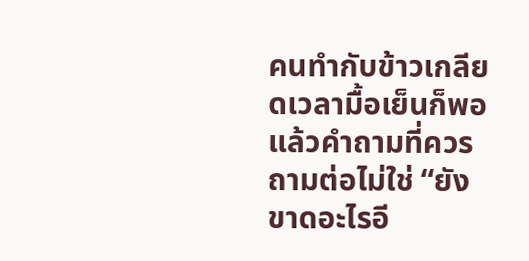คนทำกับข้าวเกลียดเวลามื้อเย็นก็พอ แล้วคำถามที่ควรถามต่อไม่ใช่ “ยังขาดอะไรอี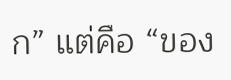ก” แต่คือ “ของ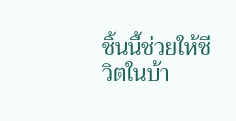ชิ้นนี้ช่วยให้ชีวิตในบ้า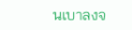นเบาลงจ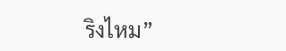ริงไหม”